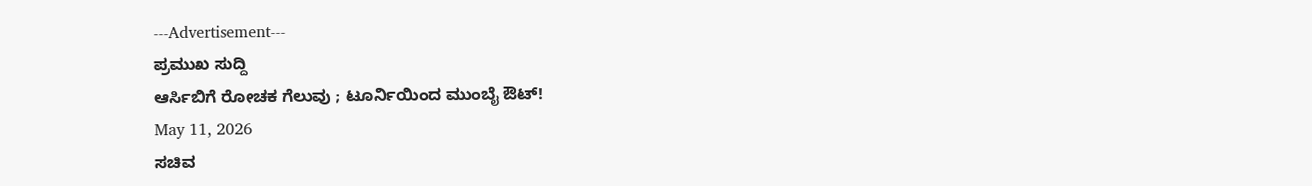---Advertisement---
ಪ್ರಮುಖ ಸುದ್ದಿ
ಆರ್ಸಿಬಿಗೆ ರೋಚಕ ಗೆಲುವು ; ಟೂರ್ನಿಯಿಂದ ಮುಂಬೈ ಔಟ್!
May 11, 2026
ಸಚಿವ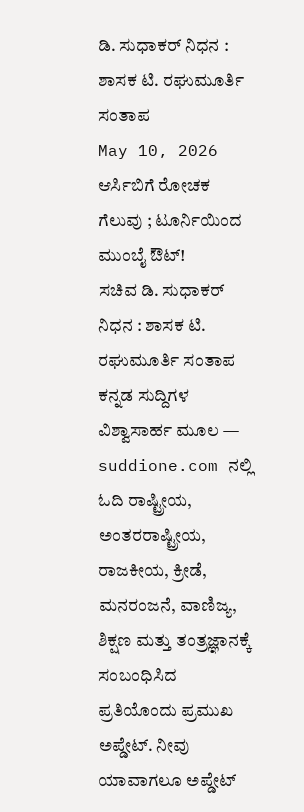ಡಿ. ಸುಧಾಕರ್ ನಿಧನ : ಶಾಸಕ ಟಿ. ರಘುಮೂರ್ತಿ ಸಂತಾಪ
May 10, 2026
ಆರ್ಸಿಬಿಗೆ ರೋಚಕ ಗೆಲುವು ; ಟೂರ್ನಿಯಿಂದ ಮುಂಬೈ ಔಟ್!
ಸಚಿವ ಡಿ. ಸುಧಾಕರ್ ನಿಧನ : ಶಾಸಕ ಟಿ. ರಘುಮೂರ್ತಿ ಸಂತಾಪ
ಕನ್ನಡ ಸುದ್ದಿಗಳ ವಿಶ್ವಾಸಾರ್ಹ ಮೂಲ — suddione.com ನಲ್ಲಿ ಓದಿ ರಾಷ್ಟ್ರೀಯ, ಅಂತರರಾಷ್ಟ್ರೀಯ, ರಾಜಕೀಯ, ಕ್ರೀಡೆ, ಮನರಂಜನೆ, ವಾಣಿಜ್ಯ, ಶಿಕ್ಷಣ ಮತ್ತು ತಂತ್ರಜ್ಞಾನಕ್ಕೆ ಸಂಬಂಧಿಸಿದ ಪ್ರತಿಯೊಂದು ಪ್ರಮುಖ ಅಪ್ಡೇಟ್. ನೀವು ಯಾವಾಗಲೂ ಅಪ್ಡೇಟ್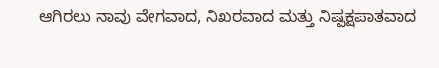ಆಗಿರಲು ನಾವು ವೇಗವಾದ, ನಿಖರವಾದ ಮತ್ತು ನಿಷ್ಪಕ್ಷಪಾತವಾದ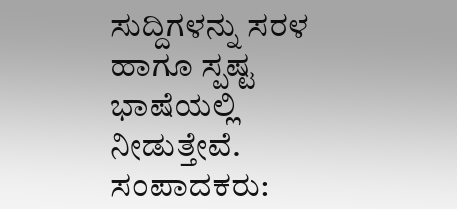ಸುದ್ದಿಗಳನ್ನು ಸರಳ ಹಾಗೂ ಸ್ಪಷ್ಟ ಭಾಷೆಯಲ್ಲಿ ನೀಡುತ್ತೇವೆ.
ಸಂಪಾದಕರು: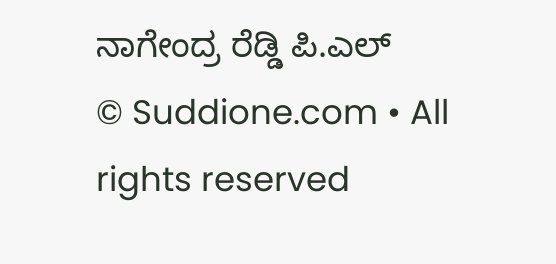ನಾಗೇಂದ್ರ ರೆಡ್ಡಿ ಪಿ.ಎಲ್
© Suddione.com • All rights reserved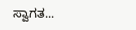ಸ್ವಾಗತ...